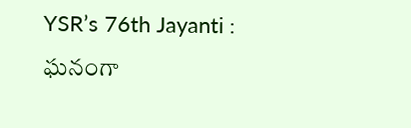YSR’s 76th Jayanti : ఘనంగా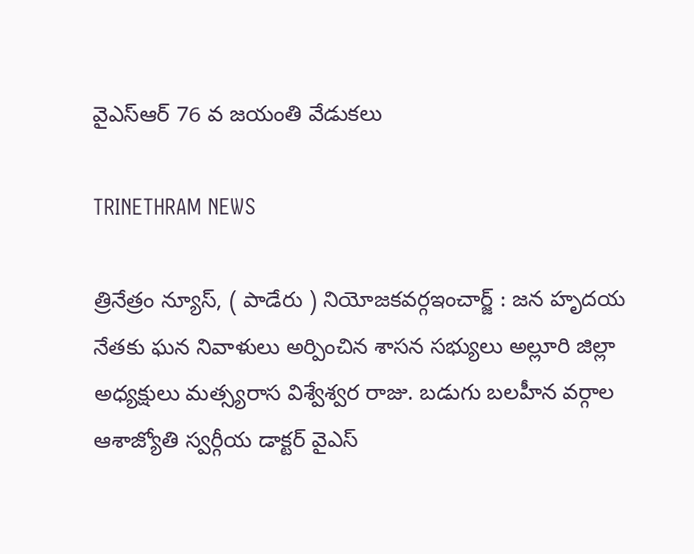వైఎస్ఆర్ 76 వ జయంతి వేడుకలు

TRINETHRAM NEWS

త్రినేత్రం న్యూస్, ( పాడేరు ) నియోజకవర్గఇంచార్జ్ : జన హృదయ నేతకు ఘన నివాళులు అర్పించిన శాసన సభ్యులు అల్లూరి జిల్లా అధ్యక్షులు మత్స్యరాస విశ్వేశ్వర రాజు. బడుగు బలహీన వర్గాల ఆశాజ్యోతి స్వర్గీయ డాక్టర్ వైఎస్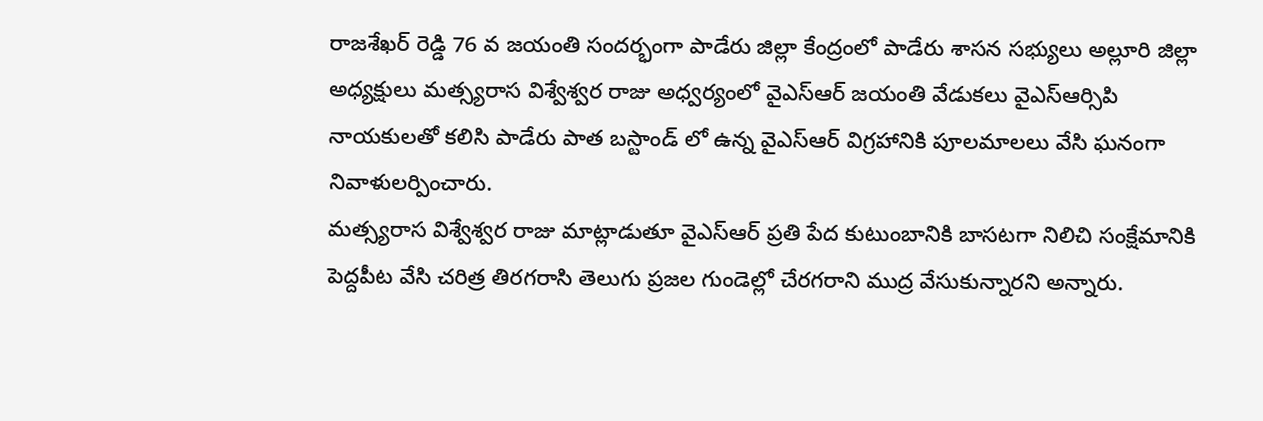రాజశేఖర్ రెడ్డి 76 వ జయంతి సందర్భంగా పాడేరు జిల్లా కేంద్రంలో పాడేరు శాసన సభ్యులు అల్లూరి జిల్లా అధ్యక్షులు మత్స్యరాస విశ్వేశ్వర రాజు అధ్వర్యంలో వైఎస్ఆర్ జయంతి వేడుకలు వైఎస్ఆర్సిపి నాయకులతో కలిసి పాడేరు పాత బస్టాండ్ లో ఉన్న వైఎస్ఆర్ విగ్రహానికి పూలమాలలు వేసి ఘనంగా నివాళులర్పించారు.
మత్స్యరాస విశ్వేశ్వర రాజు మాట్లాడుతూ వైఎస్ఆర్ ప్రతి పేద కుటుంబానికి బాసటగా నిలిచి సంక్షేమానికి పెద్దపీట వేసి చరిత్ర తిరగరాసి తెలుగు ప్రజల గుండెల్లో చేరగరాని ముద్ర వేసుకున్నారని అన్నారు.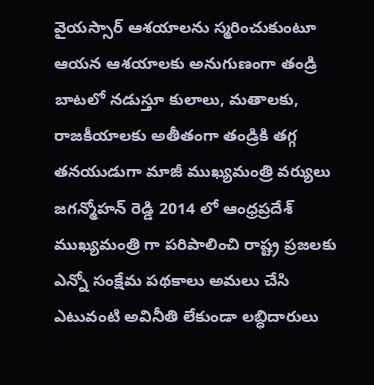వైయస్సార్ ఆశయాలను స్మరించుకుంటూ ఆయన ఆశయాలకు అనుగుణంగా తండ్రి బాటలో నడుస్తూ కులాలు, మతాలకు, రాజకీయాలకు అతీతంగా తండ్రికి తగ్గ తనయుడుగా మాజీ ముఖ్యమంత్రి వర్యులు జగన్మోహన్ రెడ్డి 2014 లో ఆంధ్రప్రదేశ్ ముఖ్యమంత్రి గా పరిపాలించి రాష్ట్ర ప్రజలకు ఎన్నో సంక్షేమ పథకాలు అమలు చేసి ఎటువంటి అవినీతి లేకుండా లబ్ధిదారులు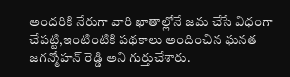అందరికి నేరుగా వారి ఖాతాల్లోనే జమ చేసే విధంగా చేపట్టి,ఇంటింటికి పథకాలు అందించిన ఘనత జగన్మోహన్ రెడ్డి అని గుర్తుచేశారు.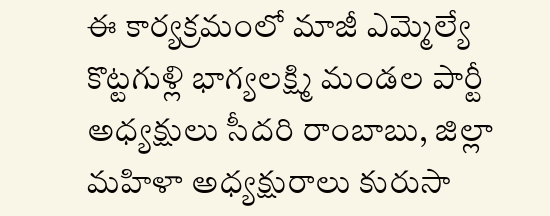ఈ కార్యక్రమంలో మాజీ ఎమ్మెల్యే కొట్టగుళ్లి భాగ్యలక్ష్మి మండల పార్టీ అధ్యక్షులు సీదరి రాంబాబు, జిల్లా మహిళా అధ్యక్షురాలు కురుసా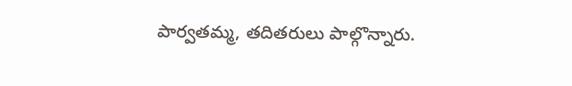పార్వతమ్మ, తదితరులు పాల్గొన్నారు.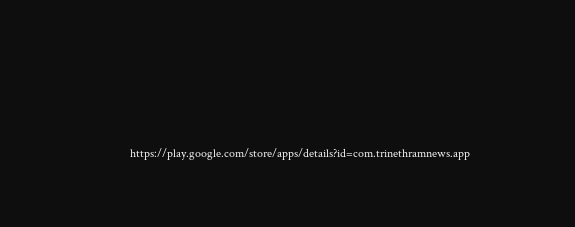https://play.google.com/store/apps/details?id=com.trinethramnews.app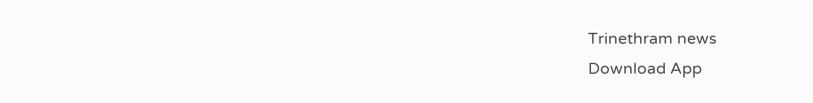Trinethram news
Download App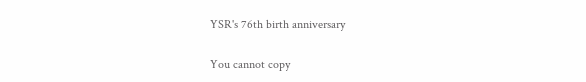YSR's 76th birth anniversary

You cannot copy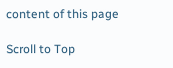content of this page

Scroll to Top